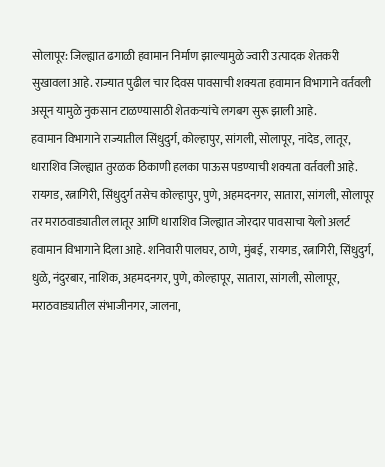सोलापूर: जिल्ह्यात ढगाळी हवामान निर्माण झाल्यामुळे ज्वारी उत्पादक शेतकरी सुखावला आहे. राज्यात पुढील चार दिवस पावसाची शक्यता हवामान विभागाने वर्तवली असून यामुळे नुकसान टाळण्यासाठी शेतकऱ्यांचे लगबग सुरू झाली आहे.
हवामान विभागाने राज्यातील सिंधुदुर्ग, कोल्हापुर, सांगली, सोलापूर, नांदेड, लातूर, धाराशिव जिल्ह्यात तुरळक ठिकाणी हलका पाऊस पडण्याची शक्यता वर्तवली आहे. रायगड, रत्नागिरी, सिंधुदुर्ग तसेच कोल्हापुर, पुणे, अहमदनगर, सातारा, सांगली, सोलापूर तर मराठवाड्यातील लातूर आणि धाराशिव जिल्ह्यात जोरदार पावसाचा येलो अलर्ट हवामान विभागाने दिला आहे. शनिवारी पालघर, ठाणे, मुंबई, रायगड, रत्नागिरी, सिंधुदुर्ग, धुळे, नंदुरबार, नाशिक, अहमदनगर, पुणे, कोल्हापूर, सातारा, सांगली, सोलापूर, मराठवाड्यातील संभाजीनगर, जालना,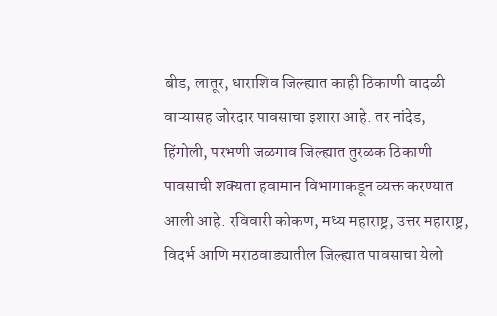बीड, लातूर, धाराशिव जिल्ह्यात काही ठिकाणी वादळी वाऱ्यासह जोरदार पावसाचा इशारा आहे. तर नांदेड, हिंगोली, परभणी जळगाव जिल्ह्यात तुरळक ठिकाणी पावसाची शक्यता हवामान विभागाकडून व्यक्त करण्यात आली आहे. रविवारी कोकण, मध्य महाराष्ट्र, उत्तर महाराष्ट्र, विदर्भ आणि मराठवाड्यातील जिल्ह्यात पावसाचा येलो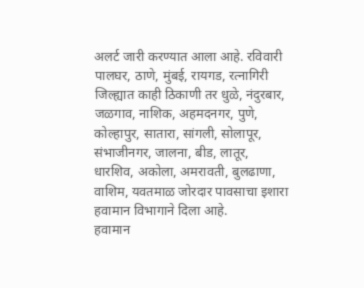अलर्ट जारी करण्यात आला आहे. रविवारी पालघर, ठाणे, मुंबई, रायगड, रत्नागिरी जिल्ह्यात काही ठिकाणी तर धुळे, नंदुरबार, जळगाव, नाशिक, अहमदनगर, पुणे, कोल्हापुर, सातारा, सांगली, सोलापूर, संभाजीनगर, जालना, बीड, लातूर, धारशिव, अकोला, अमरावती, बुलढाणा, वाशिम, यवतमाळ जोरदार पावसाचा इशारा हवामान विभागाने दिला आहे.
हवामान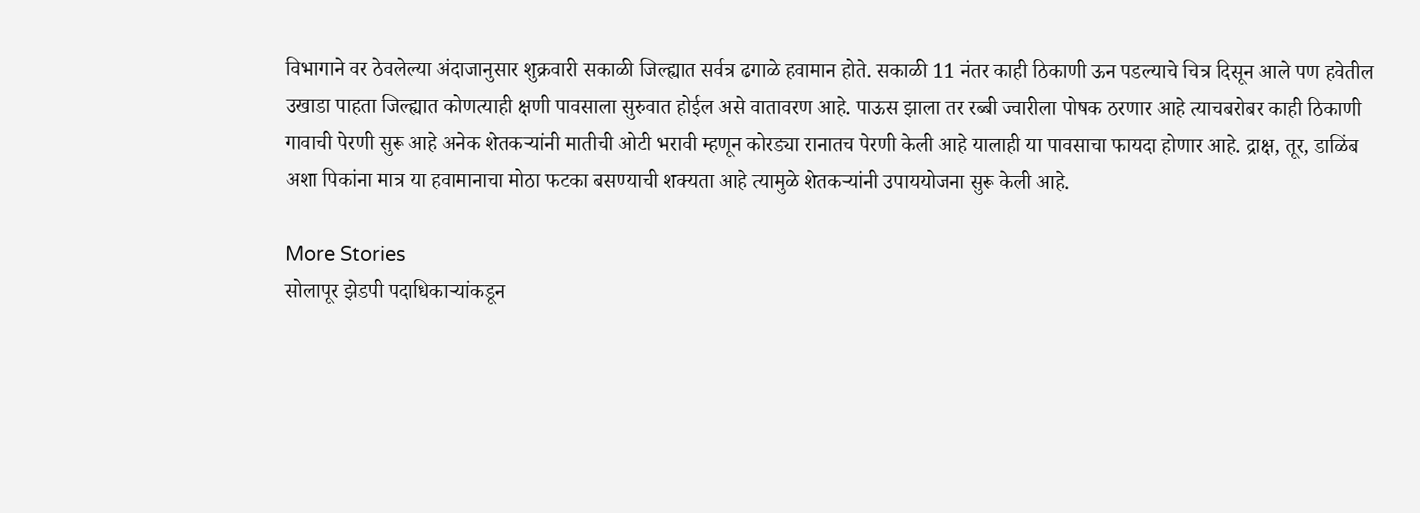विभागाने वर ठेवलेल्या अंदाजानुसार शुक्रवारी सकाळी जिल्ह्यात सर्वत्र ढगाळे हवामान होते. सकाळी 11 नंतर काही ठिकाणी ऊन पडल्याचे चित्र दिसून आले पण हवेतील उखाडा पाहता जिल्ह्यात कोणत्याही क्षणी पावसाला सुरुवात होईल असे वातावरण आहे. पाऊस झाला तर रब्बी ज्वारीला पोषक ठरणार आहे त्याचबरोबर काही ठिकाणी गावाची पेरणी सुरू आहे अनेक शेतकऱ्यांनी मातीची ओटी भरावी म्हणून कोरड्या रानातच पेरणी केली आहे यालाही या पावसाचा फायदा होणार आहे. द्राक्ष, तूर, डाळिंब अशा पिकांना मात्र या हवामानाचा मोठा फटका बसण्याची शक्यता आहे त्यामुळे शेतकऱ्यांनी उपाययोजना सुरू केली आहे.

More Stories
सोलापूर झेडपी पदाधिकाऱ्यांकडून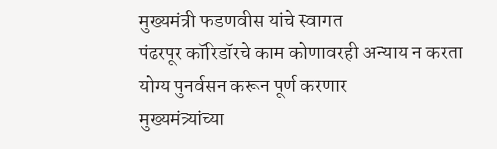मुख्यमंत्री फडणवीस यांचे स्वागत
पंढरपूर कॉरिडॉरचे काम कोणावरही अन्याय न करता योग्य पुनर्वसन करून पूर्ण करणार
मुख्यमंत्र्यांच्या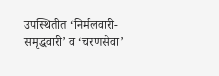उपस्थितीत ‘निर्मलवारी-समृद्धवारी’ व ‘चरणसेवा’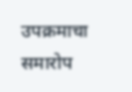उपक्रमाचा समारोप